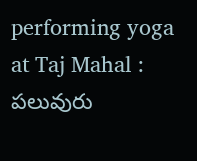performing yoga at Taj Mahal : పలువురు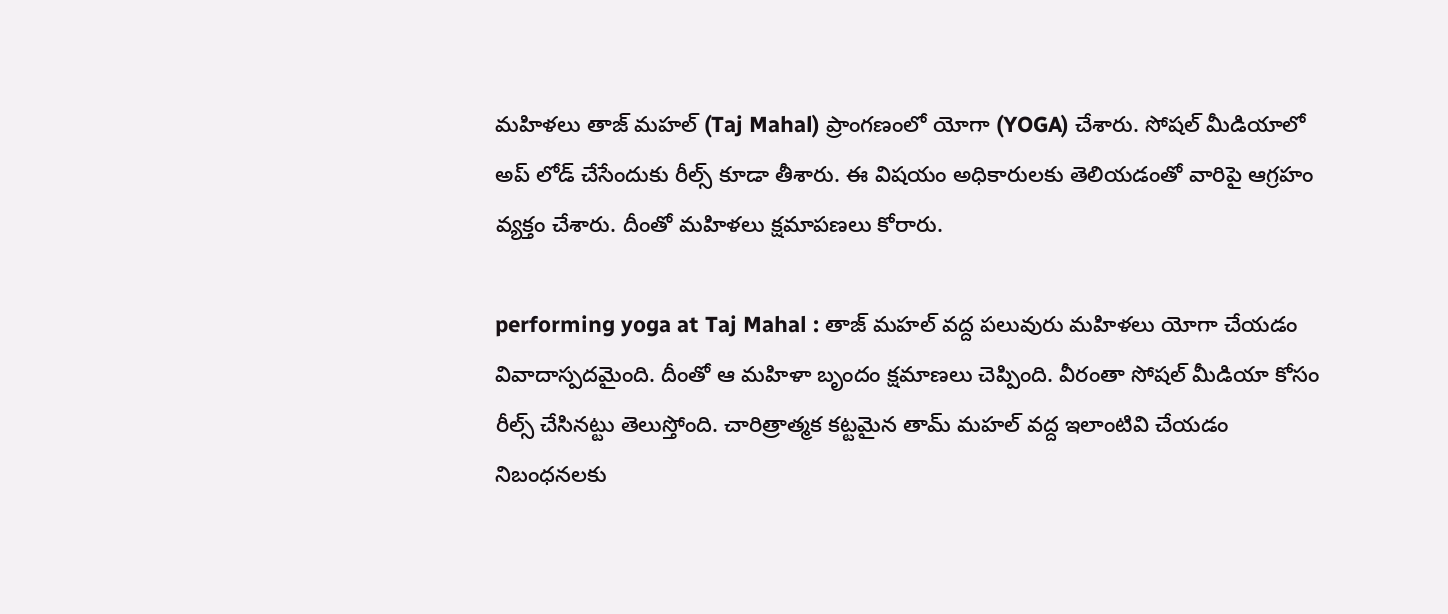మహిళలు తాజ్ మహల్ (Taj Mahal) ప్రాంగణంలో యోగా (YOGA) చేశారు. సోషల్ మీడియాలో అప్ లోడ్ చేసేందుకు రీల్స్ కూడా తీశారు. ఈ విషయం అధికారులకు తెలియడంతో వారిపై ఆగ్రహం వ్యక్తం చేశారు. దీంతో మహిళలు క్షమాపణలు కోరారు.

performing yoga at Taj Mahal : తాజ్ మహల్ వద్ద పలువురు మహిళలు యోగా చేయడం వివాదాస్పదమైంది. దీంతో ఆ మహిళా బృందం క్షమాణలు చెప్పింది. వీరంతా సోషల్ మీడియా కోసం రీల్స్ చేసినట్టు తెలుస్తోంది. చారిత్రాత్మక కట్టమైన తామ్ మహల్ వద్ద ఇలాంటివి చేయడం నిబంధనలకు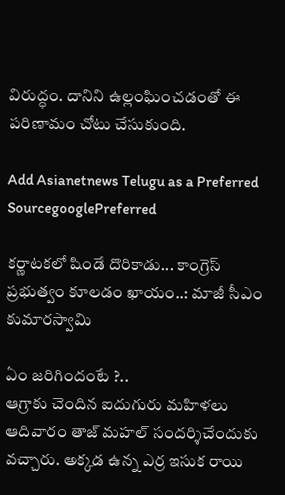విరుద్ధం. దానిని ఉల్లంఘించడంతో ఈ పరిణామం చోటు చేసుకుంది.

Add Asianetnews Telugu as a Preferred SourcegooglePreferred

కర్ణాటకలో షిండే దొరికాడు... కాంగ్రెస్ ప్రభుత్వం కూలడం ఖాయం..: మాజీ సీఎం కుమారస్వామి

ఏం జరిగిందంటే ?..
ఆగ్రాకు చెందిన ఐదుగురు మహిళలు ఆదివారం తాజ్ మహల్ సందర్శిచేందుకు వచ్చారు. అక్కడ ఉన్న ఎర్ర ఇసుక రాయి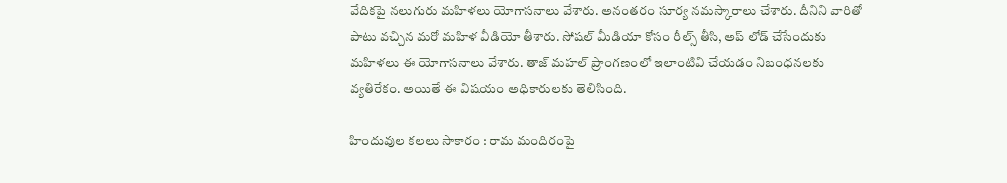వేదికపై నలుగురు మహిళలు యోగాసనాలు వేశారు. అనంతరం సూర్య నమస్కారాలు చేశారు. దీనిని వారితో పాటు వచ్చిన మరో మహిళ వీడియో తీశారు. సోషల్ మీడియా కోసం రీల్స్ తీసి, అప్ లోడ్ చేసేందుకు మహిళలు ఈ యోగాసనాలు వేశారు. తాజ్ మహల్ ప్రాంగణంలో ఇలాంటివి చేయడం నిబంధనలకు వ్యతిరేకం. అయితే ఈ విషయం అధికారులకు తెలిసింది.

హిందువుల కలలు సాకారం : రామ మందిరంపై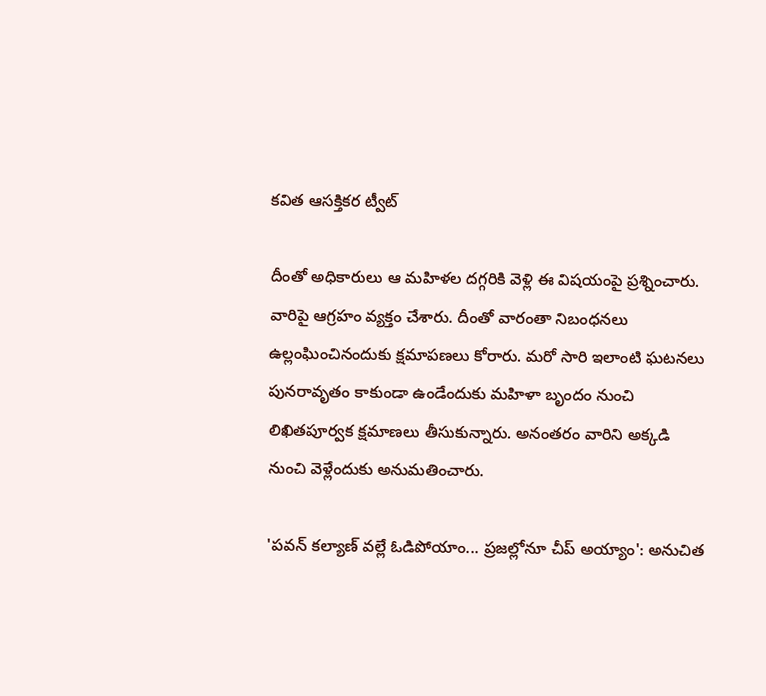కవిత ఆసక్తికర ట్వీట్

దీంతో అధికారులు ఆ మహిళల దగ్గరికి వెళ్లి ఈ విషయంపై ప్రశ్నించారు. వారిపై ఆగ్రహం వ్యక్తం చేశారు. దీంతో వారంతా నిబంధనలు ఉల్లంఘించినందుకు క్షమాపణలు కోరారు. మరో సారి ఇలాంటి ఘటనలు పునరావృతం కాకుండా ఉండేందుకు మహిళా బృందం నుంచి లిఖితపూర్వక క్షమాణలు తీసుకున్నారు. అనంతరం వారిని అక్కడి నుంచి వెళ్లేందుకు అనుమతించారు.

'పవన్ కల్యాణ్ వల్లే ఓడిపోయాం... ప్రజల్లోనూ చీప్ అయ్యాం': అనుచిత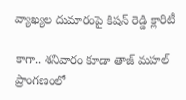వ్యాఖ్యల దుమారంపై కిషన్ రెడ్డి క్లారిటీ

కాగా.. శనివారం కూడా తాజ్ మహల్ ప్రాంగణంలో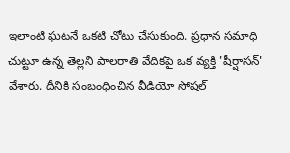ఇలాంటి ఘటనే ఒకటి చోటు చేసుకుంది. ప్రధాన సమాధి చుట్టూ ఉన్న తెల్లని పాలరాతి వేదికపై ఒక వ్యక్తి 'షీర్షాసన్' వేశారు. దీనికి సంబంధించిన వీడియో సోషల్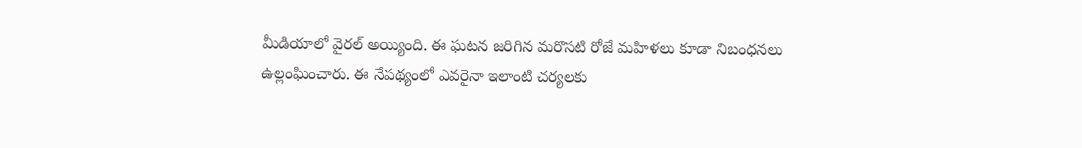మీడియాలో వైరల్ అయ్యింది. ఈ ఘటన జరిగిన మరొసటి రోజే మహిళలు కూడా నిబంధనలు ఉల్లంఘించారు. ఈ నేపథ్యంలో ఎవరైనా ఇలాంటి చర్యలకు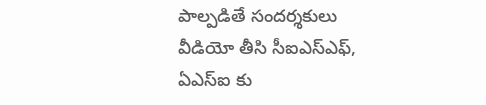పాల్పడితే సందర్శకులు వీడియో తీసి సీఐఎస్ఎఫ్, ఏఎస్ఐ కు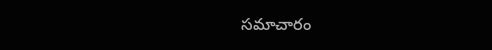సమాచారం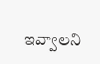ఇవ్వాలని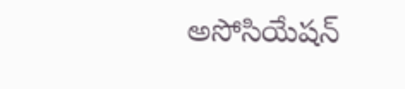అసోసియేషన్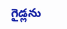గైడ్లను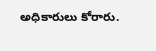అధికారులు కోరారు.